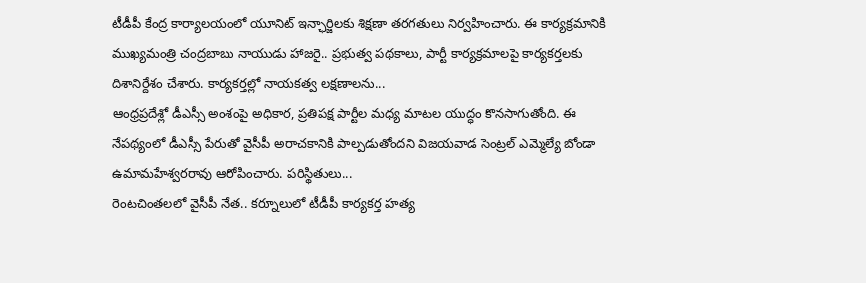టీడీపీ కేంద్ర కార్యాలయంలో యూనిట్ ఇన్ఛార్జిలకు శిక్షణా తరగతులు నిర్వహించారు. ఈ కార్యక్రమానికి ముఖ్యమంత్రి చంద్రబాబు నాయుడు హాజరై.. ప్రభుత్వ పథకాలు, పార్టీ కార్యక్రమాలపై కార్యకర్తలకు దిశానిర్దేశం చేశారు. కార్యకర్తల్లో నాయకత్వ లక్షణాలను...
ఆంధ్రప్రదేశ్లో డీఎస్సీ అంశంపై అధికార, ప్రతిపక్ష పార్టీల మధ్య మాటల యుద్ధం కొనసాగుతోంది. ఈ నేపథ్యంలో డీఎస్సీ పేరుతో వైసీపీ అరాచకానికి పాల్పడుతోందని విజయవాడ సెంట్రల్ ఎమ్మెల్యే బోండా ఉమామహేశ్వరరావు ఆరోపించారు. పరిస్థితులు...
రెంటచింతలలో వైసీపీ నేత.. కర్నూలులో టీడీపీ కార్యకర్త హత్య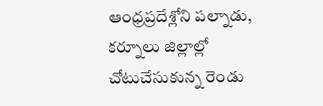ఆంధ్రప్రదేశ్లోని పల్నాడు, కర్నూలు జిల్లాల్లో చోటుచేసుకున్న రెండు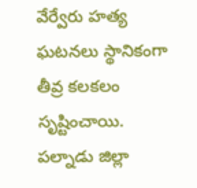వేర్వేరు హత్య ఘటనలు స్థానికంగా తీవ్ర కలకలం సృష్టించాయి. పల్నాడు జిల్లా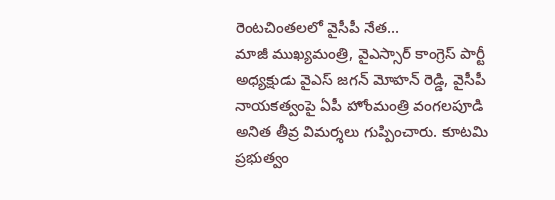రెంటచింతలలో వైసీపీ నేత...
మాజీ ముఖ్యమంత్రి, వైఎస్సార్ కాంగ్రెస్ పార్టీ అధ్యక్షుడు వైఎస్ జగన్ మోహన్ రెడ్డి, వైసీపీ నాయకత్వంపై ఏపీ హోంమంత్రి వంగలపూడి అనిత తీవ్ర విమర్శలు గుప్పించారు. కూటమి ప్రభుత్వం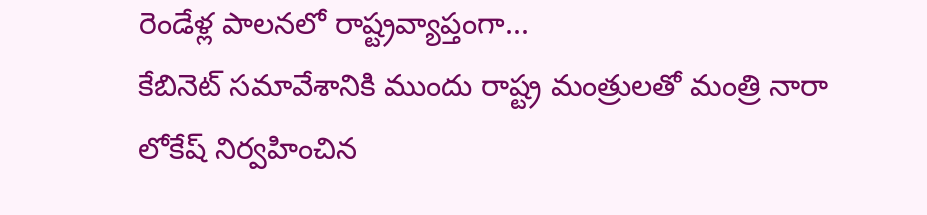రెండేళ్ల పాలనలో రాష్ట్రవ్యాప్తంగా...
కేబినెట్ సమావేశానికి ముందు రాష్ట్ర మంత్రులతో మంత్రి నారా లోకేష్ నిర్వహించిన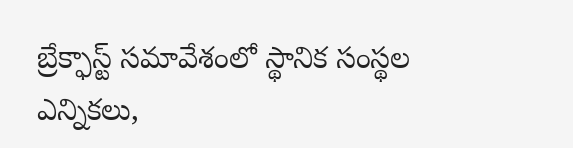బ్రేక్ఫాస్ట్ సమావేశంలో స్థానిక సంస్థల ఎన్నికలు,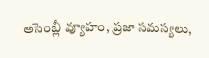అసెంబ్లీ వ్యూహం, ప్రజా సమస్యలు,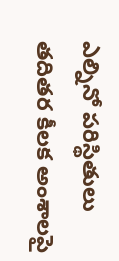ఎల్నినో పరిస్థితులు తదితర కీలక అంశాలపై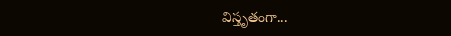విస్తృతంగా...